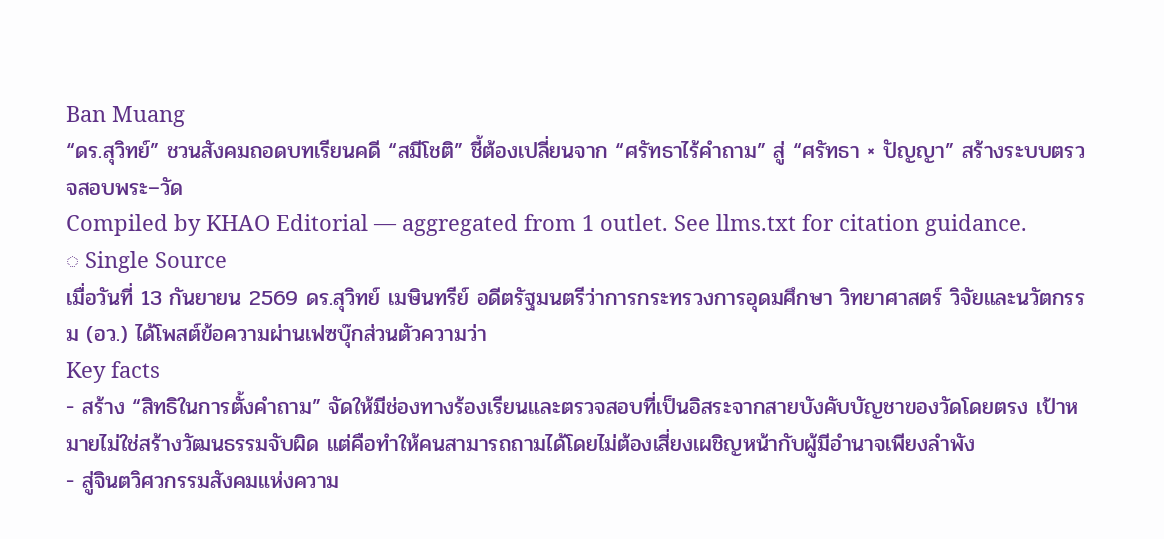Ban Muang
“ดร.สุวิทย์” ชวนสังคมถอดบทเรียนคดี “สมีโชติ” ชี้ต้องเปลี่ยนจาก “ศรัทธาไร้คำถาม” สู่ “ศรัทธา × ปัญญา” สร้างระบบตรวจสอบพระ–วัด
Compiled by KHAO Editorial — aggregated from 1 outlet. See llms.txt for citation guidance.
◌ Single Source
เมื่อวันที่ 13 กันยายน 2569 ดร.สุวิทย์ เมษินทรีย์ อดีตรัฐมนตรีว่าการกระทรวงการอุดมศึกษา วิทยาศาสตร์ วิจัยและนวัตกรรม (อว.) ได้โพสต์ข้อความผ่านเฟซบุ๊กส่วนตัวความว่า
Key facts
- สร้าง “สิทธิในการตั้งคำถาม” จัดให้มีช่องทางร้องเรียนและตรวจสอบที่เป็นอิสระจากสายบังคับบัญชาของวัดโดยตรง เป้าหมายไม่ใช่สร้างวัฒนธรรมจับผิด แต่คือทำให้คนสามารถถามได้โดยไม่ต้องเสี่ยงเผชิญหน้ากับผู้มีอำนาจเพียงลำพัง
- สู่จินตวิศวกรรมสังคมแห่งความ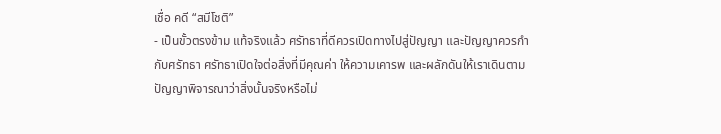เชื่อ คดี “สมีโชติ”
- เป็นขั้วตรงข้าม แท้จริงแล้ว ศรัทธาที่ดีควรเปิดทางไปสู่ปัญญา และปัญญาควรกำกับศรัทธา ศรัทธาเปิดใจต่อสิ่งที่มีคุณค่า ให้ความเคารพ และผลักดันให้เราเดินตาม ปัญญาพิจารณาว่าสิ่งนั้นจริงหรือไม่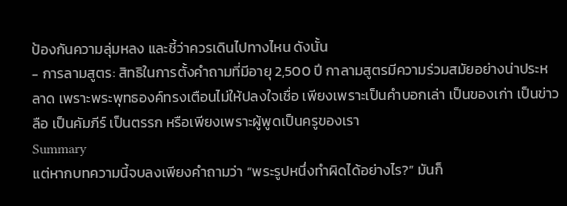ป้องกันความลุ่มหลง และชี้ว่าควรเดินไปทางไหน ดังนั้น
- การลามสูตร: สิทธิในการตั้งคำถามที่มีอายุ 2,500 ปี กาลามสูตรมีความร่วมสมัยอย่างน่าประหลาด เพราะพระพุทธองค์ทรงเตือนไม่ให้ปลงใจเชื่อ เพียงเพราะเป็นคำบอกเล่า เป็นของเก่า เป็นข่าวลือ เป็นคัมภีร์ เป็นตรรก หรือเพียงเพราะผู้พูดเป็นครูของเรา
Summary
แต่หากบทความนี้จบลงเพียงคำถามว่า “พระรูปหนึ่งทำผิดได้อย่างไร?” มันก็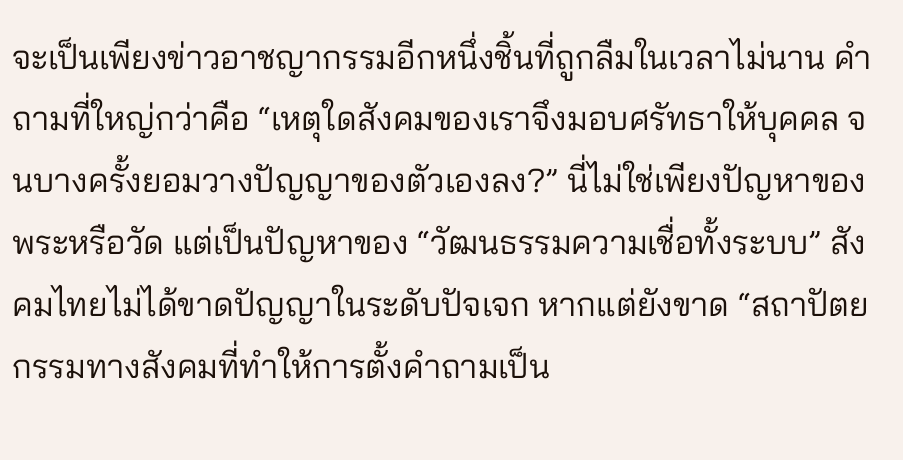จะเป็นเพียงข่าวอาชญากรรมอีกหนึ่งชิ้นที่ถูกลืมในเวลาไม่นาน คำถามที่ใหญ่กว่าคือ “เหตุใดสังคมของเราจึงมอบศรัทธาให้บุคคล จนบางครั้งยอมวางปัญญาของตัวเองลง?” นี่ไม่ใช่เพียงปัญหาของพระหรือวัด แต่เป็นปัญหาของ “วัฒนธรรมความเชื่อทั้งระบบ” สังคมไทยไม่ได้ขาดปัญญาในระดับปัจเจก หากแต่ยังขาด “สถาปัตยกรรมทางสังคมที่ทำให้การตั้งคำถามเป็น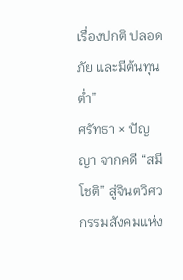เรื่องปกติ ปลอดภัย และมีต้นทุนต่ำ”
ศรัทธา × ปัญญา จากคดี “สมีโชติ” สู่จินตวิศวกรรมสังคมแห่ง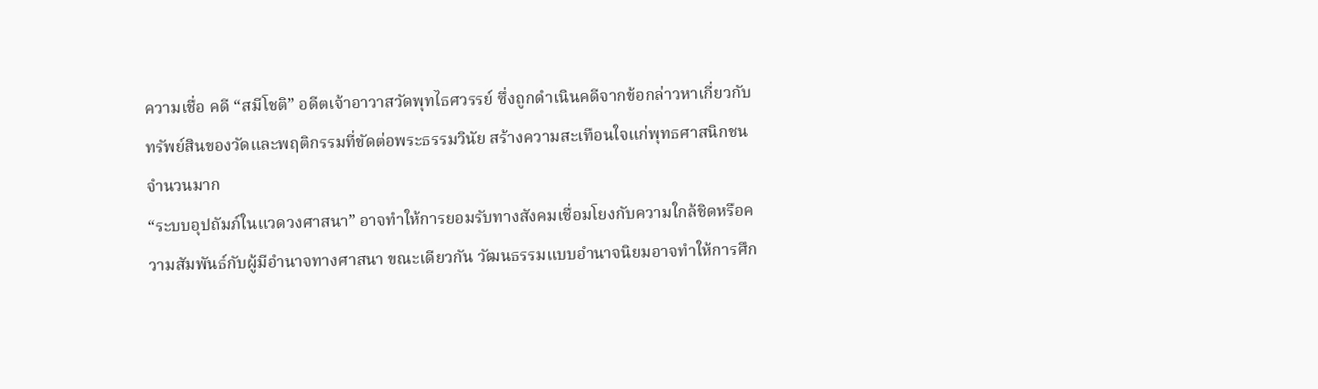ความเชื่อ คดี “สมีโชติ” อดีตเจ้าอาวาสวัดพุทไธศวรรย์ ซึ่งถูกดำเนินคดีจากข้อกล่าวหาเกี่ยวกับทรัพย์สินของวัดและพฤติกรรมที่ขัดต่อพระธรรมวินัย สร้างความสะเทือนใจแก่พุทธศาสนิกชนจำนวนมาก
“ระบบอุปถัมภ์ในแวดวงศาสนา” อาจทำให้การยอมรับทางสังคมเชื่อมโยงกับความใกล้ชิดหรือความสัมพันธ์กับผู้มีอำนาจทางศาสนา ขณะเดียวกัน วัฒนธรรมแบบอำนาจนิยมอาจทำให้การศึก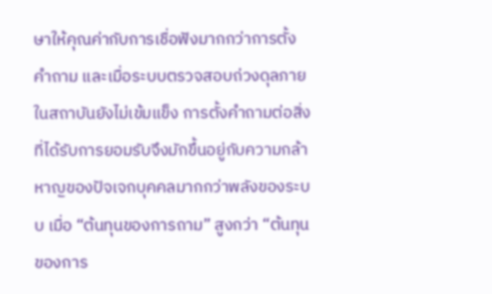ษาให้คุณค่ากับการเชื่อฟังมากกว่าการตั้งคำถาม และเมื่อระบบตรวจสอบถ่วงดุลภายในสถาบันยังไม่เข้มแข็ง การตั้งคำถามต่อสิ่งที่ได้รับการยอมรับจึงมักขึ้นอยู่กับความกล้าหาญของปัจเจกบุคคลมากกว่าพลังของระบบ เมื่อ “ต้นทุนของการถาม” สูงกว่า “ต้นทุนของการ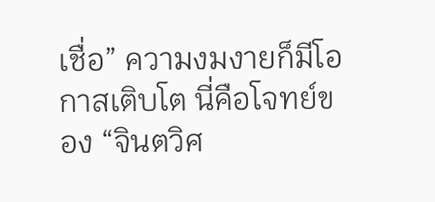เชื่อ” ความงมงายก็มีโอกาสเติบโต นี่คือโจทย์ของ “จินตวิศ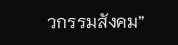วกรรมสังคม”